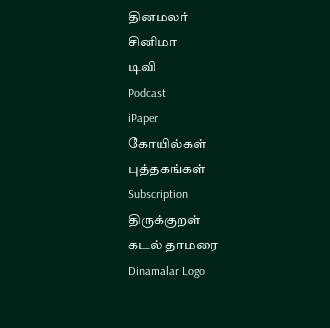தினமலர்
சினிமா
டிவி
Podcast
iPaper
கோயில்கள்
புத்தகங்கள்
Subscription
திருக்குறள்
கடல் தாமரை
Dinamalar Logo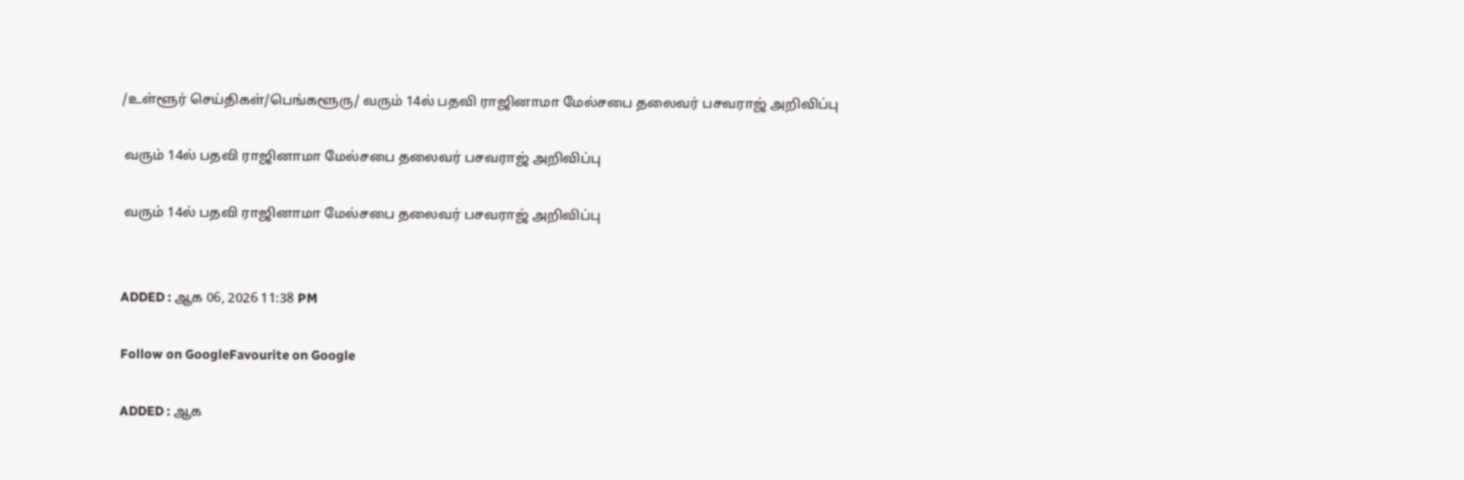/உள்ளூர் செய்திகள்/பெங்களூரு/ வரும் 14ல் பதவி ராஜினாமா மேல்சபை தலைவர் பசவராஜ் அறிவிப்பு

 வரும் 14ல் பதவி ராஜினாமா மேல்சபை தலைவர் பசவராஜ் அறிவிப்பு

 வரும் 14ல் பதவி ராஜினாமா மேல்சபை தலைவர் பசவராஜ் அறிவிப்பு


ADDED : ஆக 06, 2026 11:38 PM

Follow on GoogleFavourite on Google

ADDED : ஆக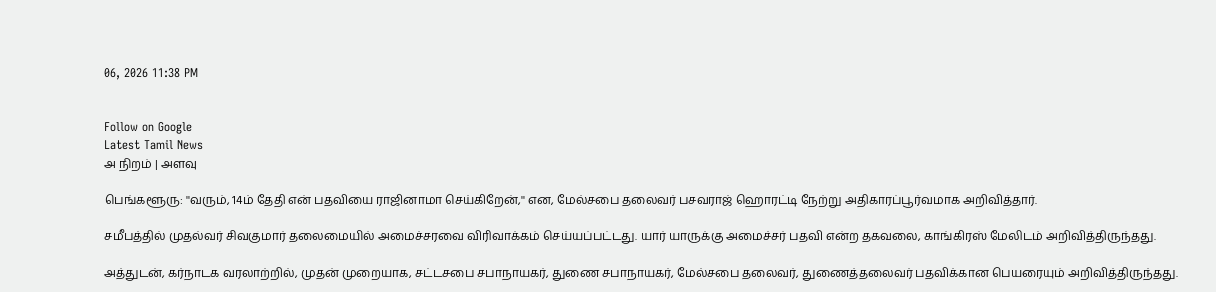06, 2026 11:38 PM


Follow on Google
Latest Tamil News
அ நிறம் | அளவு

பெங்களூரு: ''வரும், 14ம் தேதி என் பதவியை ராஜினாமா செய்கிறேன்,'' என, மேல்சபை தலைவர் பசவராஜ் ஹொரட்டி நேற்று அதிகாரப்பூர்வமாக அறிவித்தார்.

சமீபத்தில் முதல்வர் சிவகுமார் தலைமையில் அமைச்சரவை விரிவாக்கம் செய்யப்பட்டது. யார் யாருக்கு அமைச்சர் பதவி என்ற தகவலை, காங்கிரஸ் மேலிடம் அறிவித்திருந்தது.

அத்துடன், கர்நாடக வரலாற்றில், முதன் முறையாக, சட்டசபை சபாநாயகர், துணை சபாநாயகர், மேல்சபை தலைவர், துணைத்தலைவர் பதவிக்கான பெயரையும் அறிவித்திருந்தது.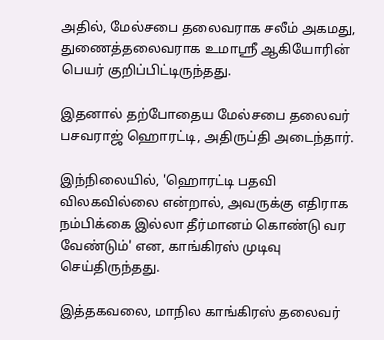அதில், மேல்சபை தலைவராக சலீம் அகமது, துணைத்தலைவராக உமாஸ்ரீ ஆகியோரின் பெயர் குறிப்பிட்டிருந்தது.

இதனால் தற்போதைய மேல்சபை தலைவர் பசவராஜ் ஹொரட்டி, அதிருப்தி அடைந்தார்.

இந்நிலையில், 'ஹொரட்டி பதவி விலகவில்லை என்றால், அவருக்கு எதிராக நம்பிக்கை இல்லா தீர்மானம் கொண்டு வர வேண்டும்' என, காங்கிரஸ் முடிவு செய்திருந்தது.

இத்தகவலை, மாநில காங்கிரஸ் தலைவர்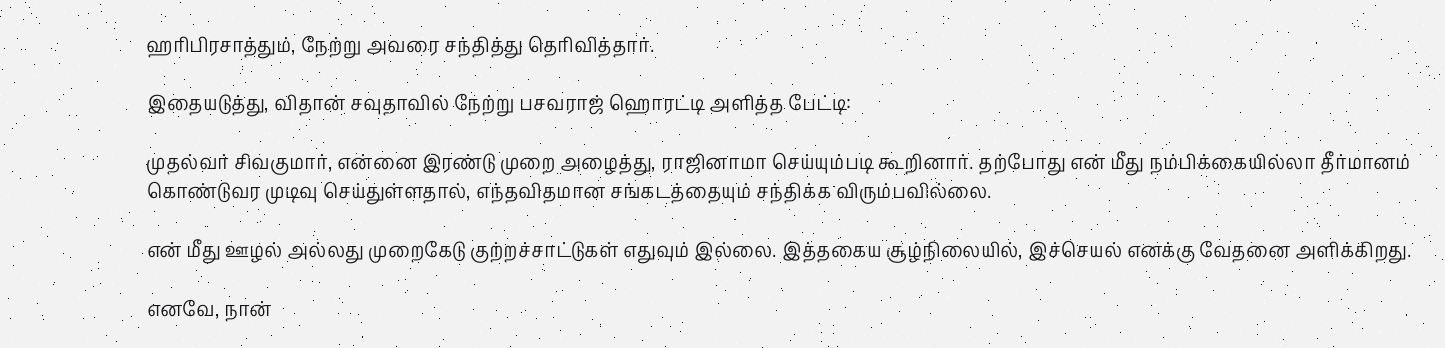ஹரிபிரசாத்தும், நேற்று அவரை சந்தித்து தெரிவித்தார்.

இதையடுத்து, விதான் சவுதாவில் நேற்று பசவராஜ் ஹொரட்டி அளித்த பேட்டி:

முதல்வர் சிவகுமார், என்னை இரண்டு முறை அழைத்து, ராஜினாமா செய்யும்படி கூறினார். தற்போது என் மீது நம்பிக்கையில்லா தீர்மானம் கொண்டுவர முடிவு செய்துள்ளதால், எந்தவிதமான சங்கடத்தையும் சந்திக்க விரும்பவில்லை.

என் மீது ஊழல் அல்லது முறைகேடு குற்றச்சாட்டுகள் எதுவும் இல்லை. இத்தகைய சூழ்நிலையில், இச்செயல் எனக்கு வேதனை அளிக்கிறது.

எனவே, நான்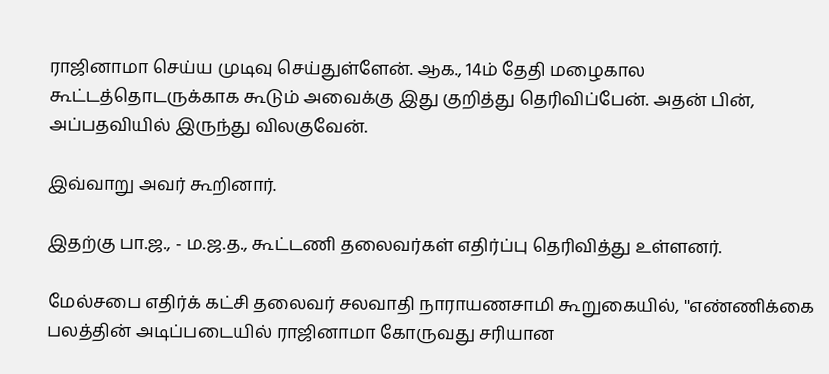ராஜினாமா செய்ய முடிவு செய்துள்ளேன். ஆக., 14ம் தேதி மழைகால கூட்டத்தொடருக்காக கூடும் அவைக்கு இது குறித்து தெரிவிப்பேன். அதன் பின், அப்பதவியில் இருந்து விலகுவேன்.

இவ்வாறு அவர் கூறினார்.

இதற்கு பா.ஜ., - ம.ஜ.த., கூட்டணி தலைவர்கள் எதிர்ப்பு தெரிவித்து உள்ளனர்.

மேல்சபை எதிர்க் கட்சி தலைவர் சலவாதி நாராயணசாமி கூறுகையில், ''எண்ணிக்கை பலத்தின் அடிப்படையில் ராஜினாமா கோருவது சரியான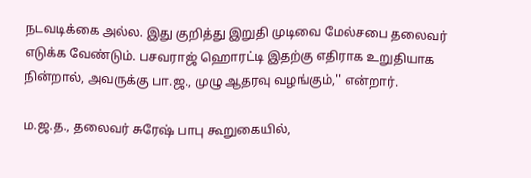நடவடிக்கை அல்ல. இது குறித்து இறுதி முடிவை மேல்சபை தலைவர் எடுக்க வேண்டும். பசவராஜ் ஹொரட்டி இதற்கு எதிராக உறுதியாக நின்றால், அவருக்கு பா.ஜ., முழு ஆதரவு வழங்கும்,'' என்றார்.

ம.ஜ.த., தலைவர் சுரேஷ் பாபு கூறுகையில்,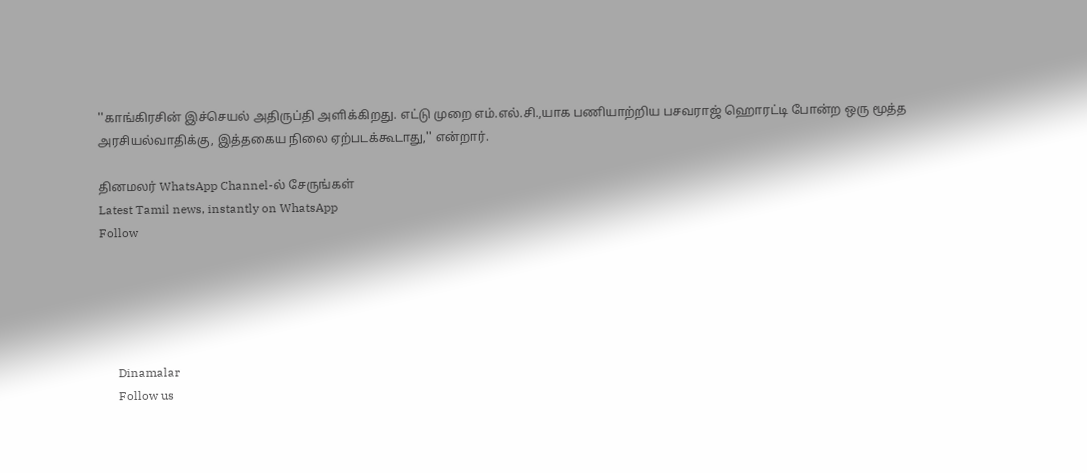''காங்கிரசின் இச்செயல் அதிருப்தி அளிக்கிறது. எட்டு முறை எம்.எல்.சி.,யாக பணியாற்றிய பசவராஜ் ஹொரட்டி போன்ற ஒரு மூத்த அரசியல்வாதிக்கு, இத்தகைய நிலை ஏற்படக்கூடாது,'' என்றார்.

தினமலர் WhatsApp Channel-ல் சேருங்கள்
Latest Tamil news, instantly on WhatsApp
Follow





      Dinamalar
      Follow us